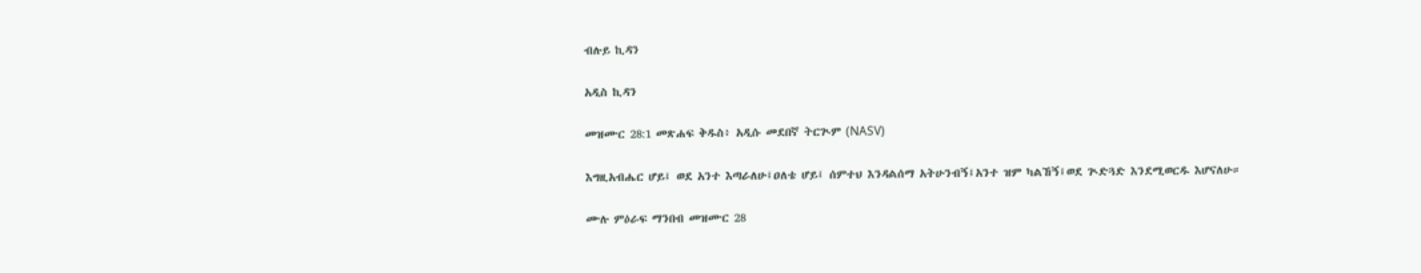ብሉይ ኪዳን

አዲስ ኪዳን

መዝሙር 28:1 መጽሐፍ ቅዱስ፥ አዲሱ መደበኛ ትርጒም (NASV)

እግዚአብሔር ሆይ፤ ወደ አንተ እጣራለሁ፤ዐለቴ ሆይ፤ ሰምተህ እንዳልሰማ አትሁንብኝ፤አንተ ዝም ካልኸኝ፤ወደ ጒድጓድ እንደሚወርዱ እሆናለሁ።

ሙሉ ምዕራፍ ማንበብ መዝሙር 28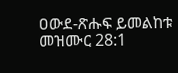ዐውደ-ጽሑፍ ይመልከቱ መዝሙር 28:1